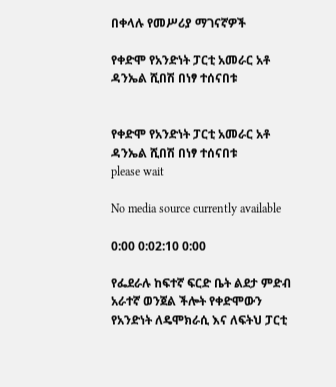በቀላሉ የመሥሪያ ማገናኛዎች

የቀድሞ የአንድነት ፓርቲ አመራር አቶ ዳንኤል ሺበሽ በነፃ ተሰናበቱ


የቀድሞ የአንድነት ፓርቲ አመራር አቶ ዳንኤል ሺበሽ በነፃ ተሰናበቱ
please wait

No media source currently available

0:00 0:02:10 0:00

የፌደራሉ ከፍተኛ ፍርድ ቤት ልደታ ምድብ አራተኛ ወንጀል ችሎት የቀድሞውን የአንድነት ለዴሞክራሲ እና ለፍትህ ፓርቲ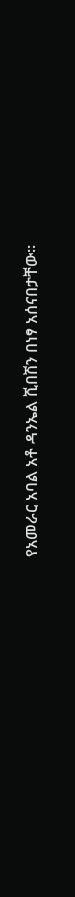የአመራር አባል አቶ ዳንኤል ሺበሽን በነፃ አሰናበታቸው፡፡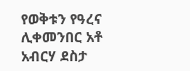የወቅቱን የዓረና ሊቀመንበር አቶ አብርሃ ደስታ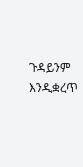ጉዳይንም እንዲቋረጥ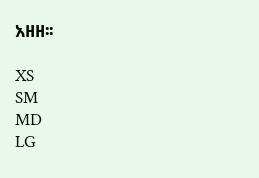አዘዘ፡፡

XS
SM
MD
LG